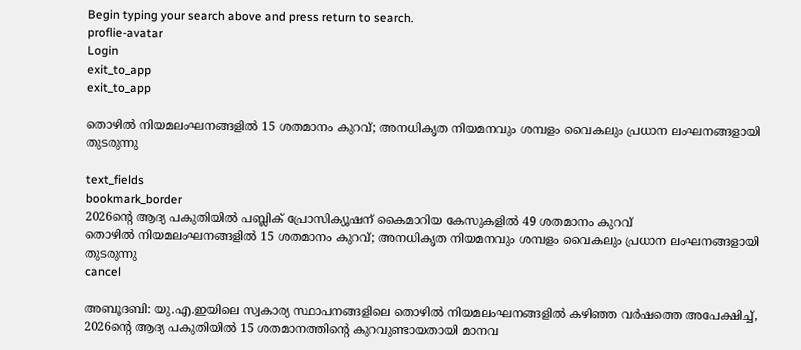Begin typing your search above and press return to search.
proflie-avatar
Login
exit_to_app
exit_to_app

തൊഴില്‍ നിയമലംഘനങ്ങളിൽ 15 ശതമാനം കുറവ്; അനധികൃത നിയമനവും ശമ്പളം വൈകലും പ്രധാന ലംഘനങ്ങളായി തുടരുന്നു

text_fields
bookmark_border
2026ന്‍റെ ആദ്യ പകുതിയില്‍ പബ്ലിക് പ്രോസിക്യൂഷന് കൈമാറിയ കേസുകളില്‍ 49 ശതമാനം കുറവ്
തൊഴില്‍ നിയമലംഘനങ്ങളിൽ 15 ശതമാനം കുറവ്; അനധികൃത നിയമനവും ശമ്പളം വൈകലും പ്രധാന ലംഘനങ്ങളായി തുടരുന്നു
cancel

അബൂദബി: യു.എ.ഇയിലെ സ്വകാര്യ സ്ഥാപനങ്ങളിലെ തൊഴില്‍ നിയമലംഘനങ്ങളില്‍ കഴിഞ്ഞ വര്‍ഷത്തെ അപേക്ഷിച്ച്, 2026ന്‍റെ ആദ്യ പകുതിയില്‍ 15 ശതമാനത്തിന്‍റെ കുറവുണ്ടായതായി മാനവ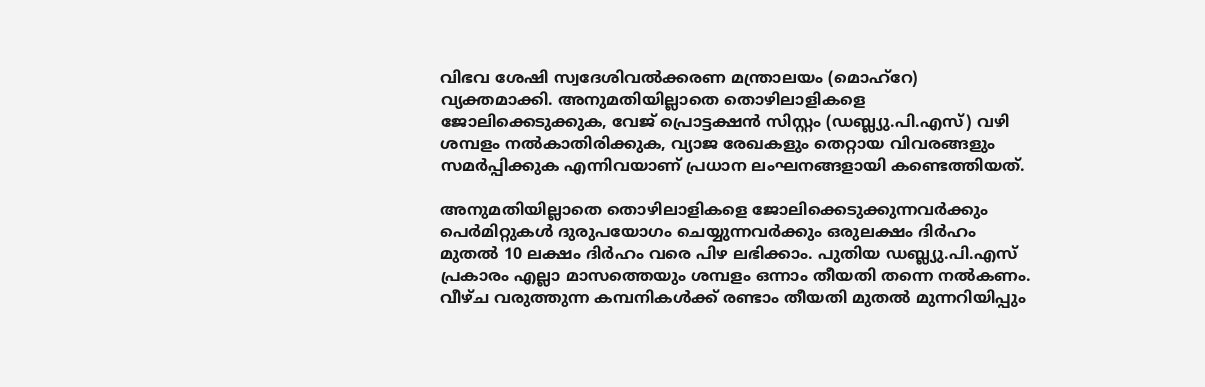വിഭവ ശേഷി സ്വദേശിവല്‍ക്കരണ മന്ത്രാലയം (മൊഹ്‌റേ) വ്യക്തമാക്കി. അനുമതിയില്ലാതെ തൊഴിലാളികളെ ജോലിക്കെടുക്കുക, വേജ് പ്രൊട്ടക്ഷന്‍ സിസ്റ്റം (ഡബ്ല്യു.പി.എസ്) വഴി ശമ്പളം നല്‍കാതിരിക്കുക, വ്യാജ രേഖകളും തെറ്റായ വിവരങ്ങളും സമര്‍പ്പിക്കുക എന്നിവയാണ് പ്രധാന ലംഘനങ്ങളായി കണ്ടെത്തിയത്.

അനുമതിയില്ലാതെ തൊഴിലാളികളെ ജോലിക്കെടുക്കുന്നവര്‍ക്കും പെര്‍മിറ്റുകള്‍ ദുരുപയോഗം ചെയ്യുന്നവര്‍ക്കും ഒരുലക്ഷം ദിര്‍ഹം മുതല്‍ 10 ലക്ഷം ദിര്‍ഹം വരെ പിഴ ലഭിക്കാം. പുതിയ ഡബ്ല്യു.പി.എസ് പ്രകാരം എല്ലാ മാസത്തെയും ശമ്പളം ഒന്നാം തീയതി തന്നെ നല്‍കണം. വീഴ്ച വരുത്തുന്ന കമ്പനികള്‍ക്ക് രണ്ടാം തീയതി മുതല്‍ മുന്നറിയിപ്പും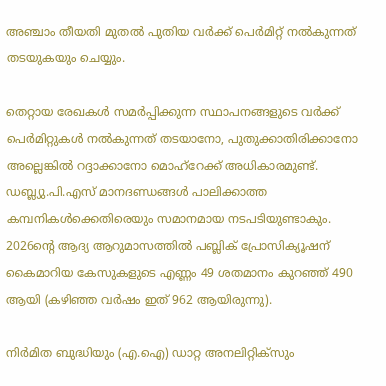അഞ്ചാം തീയതി മുതല്‍ പുതിയ വര്‍ക്ക് പെര്‍മിറ്റ് നല്‍കുന്നത് തടയുകയും ചെയ്യും.

തെറ്റായ രേഖകള്‍ സമര്‍പ്പിക്കുന്ന സ്ഥാപനങ്ങളുടെ വര്‍ക്ക് പെര്‍മിറ്റുകള്‍ നല്‍കുന്നത് തടയാനോ, പുതുക്കാതിരിക്കാനോ അല്ലെങ്കില്‍ റദ്ദാക്കാനോ മൊഹ്‌റേക്ക് അധികാരമുണ്ട്. ഡബ്ല്യു.പി.എസ് മാനദണ്ഡങ്ങള്‍ പാലിക്കാത്ത കമ്പനികള്‍ക്കെതിരെയും സമാനമായ നടപടിയുണ്ടാകും. 2026ന്‍റെ ആദ്യ ആറുമാസത്തില്‍ പബ്ലിക് പ്രോസിക്യൂഷന് കൈമാറിയ കേസുകളുടെ എണ്ണം 49 ശതമാനം കുറഞ്ഞ് 490 ആയി (കഴിഞ്ഞ വര്‍ഷം ഇത് 962 ആയിരുന്നു).

നിര്‍മിത ബുദ്ധിയും (എ.ഐ) ഡാറ്റ അനലിറ്റിക്‌സും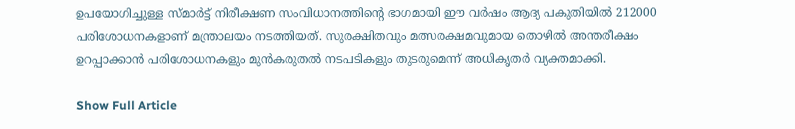ഉപയോഗിച്ചുള്ള സ്മാര്‍ട്ട് നിരീക്ഷണ സംവിധാനത്തിന്‍റെ ഭാഗമായി ഈ വര്‍ഷം ആദ്യ പകുതിയില്‍ 212000 പരിശോധനകളാണ് മന്ത്രാലയം നടത്തിയത്. സുരക്ഷിതവും മത്സരക്ഷമവുമായ തൊഴില്‍ അന്തരീക്ഷം ഉറപ്പാക്കാന്‍ പരിശോധനകളും മുന്‍കരുതല്‍ നടപടികളും തുടരുമെന്ന് അധികൃതര്‍ വ്യക്തമാക്കി.

Show Full Article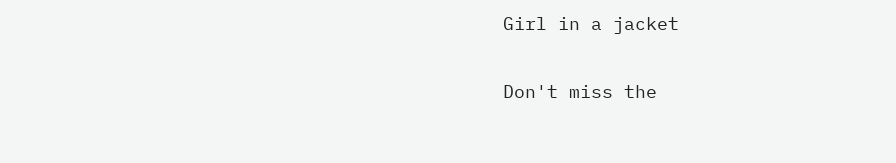Girl in a jacket

Don't miss the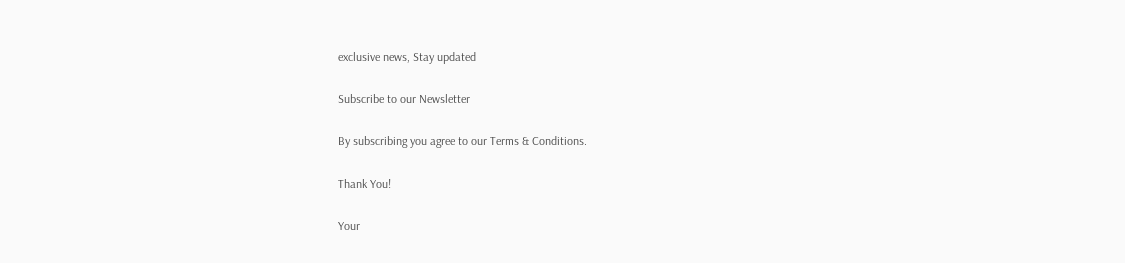exclusive news, Stay updated

Subscribe to our Newsletter

By subscribing you agree to our Terms & Conditions.

Thank You!

Your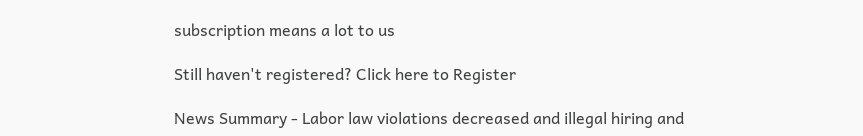subscription means a lot to us

Still haven't registered? Click here to Register

News Summary - Labor law violations decreased and illegal hiring and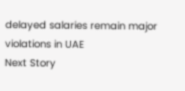delayed salaries remain major violations in UAE
Next Story